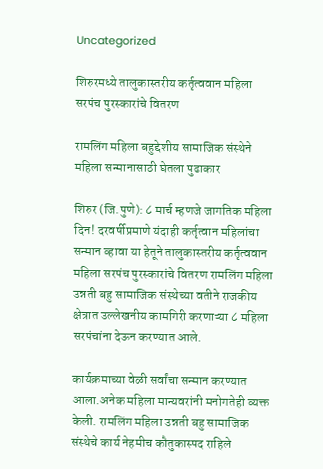Uncategorized

शिरुरमध्ये तालुकास्तरीय कर्तृत्ववान महिला सरपंच पुरस्कारांचे वितरण

रामलिंग महिला बहुद्देशीय सामाजिक संस्थेने महिला सन्मानासाठी घेतला पुढाकार

शिरुर (जि.पुणे): ८ मार्च म्हणजे जागतिक महिला दिन! दरवर्षीप्रमाणे यंदाही कर्तृत्वान महिलांचा सन्मान व्हावा या हेतूने तालुकास्तरीय कर्तृत्ववान महिला सरपंच पुरस्कारांचे वितरण रामलिंग महिला उन्नती बहु सामाजिक संस्थेच्या वतीने राजकीय क्षेत्रात उल्लेखनीय कामगिरी करणाऱ्या ८ महिला सरपंचांना देऊन करण्यात आले.

कार्यक्रमाच्या वेळी सर्वांचा सन्मान करण्यात आला.अनेक महिला मान्यवरांनी मनोगतेही व्यक्त केली. रामलिंग महिला उन्नती बहु सामाजिक संस्थेचे कार्य नेहमीच कौतुकास्पद राहिले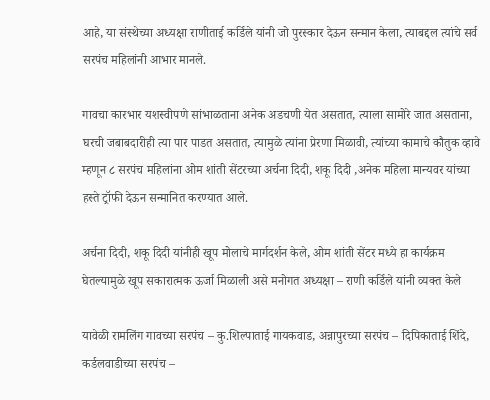आहे, या संस्थेच्या अध्यक्षा राणीताई कर्डिले यांनी जो पुरस्कार देऊन सन्मान केला, त्याबद्दल त्यांचे सर्व सरपंच महिलांनी आभार मानले.

गावचा कारभार यशस्वीपणे सांभाळताना अनेक अडचणी येत असतात, त्याला सामोरे जात असताना, घरची जबाबदारीही त्या पार पाडत असतात, त्यामुळे त्यांना प्रेरणा मिळावी, त्यांच्या कामाचे कौतुक व्हावे म्हणून ८ सरपंच महिलांना ओम शांती सेंटरच्या अर्चना दिदी, शकू दिदी ,अनेक महिला मान्यवर यांच्या हस्ते ट्रॉफी देऊन सन्मानित करण्यात आले.

अर्चना दिदी, शकू दिदी यांनीही खूप मोलाचे मार्गदर्शन केले, ओम शांती सेंटर मध्ये हा कार्यक्रम घेतल्यामुळे खूप सकारात्मक ऊर्जा मिळाली असे मनोगत अध्यक्षा – राणी कर्डिले यांनी व्यक्त केले

यावेळी रामलिंग गावच्या सरपंच – कु.शिल्पाताई गायकवाड, अन्नापुरच्या सरपंच – दिपिकाताई शिंदे, कर्डलवाडीच्या सरपंच –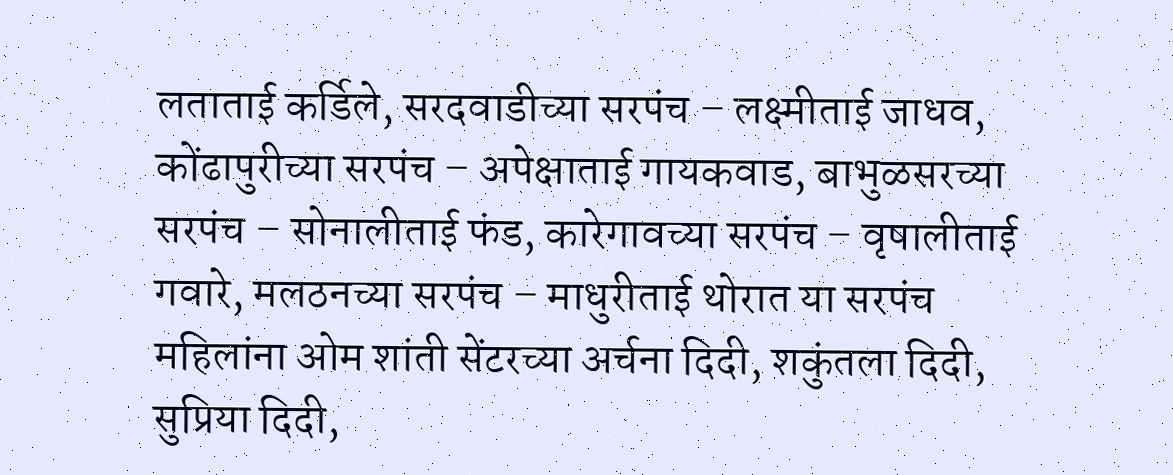लताताई कर्डिले, सरदवाडीच्या सरपंच – लक्ष्मीताई जाधव, कोंढापुरीच्या सरपंच – अपेक्षाताई गायकवाड, बाभुळसरच्या सरपंच – सोनालीताई फंड, कारेगावच्या सरपंच – वृषालीताई गवारे, मलठनच्या सरपंच – माधुरीताई थोरात या सरपंच महिलांना ओम शांती सेंटरच्या अर्चना दिदी, शकुंतला दिदी, सुप्रिया दिदी,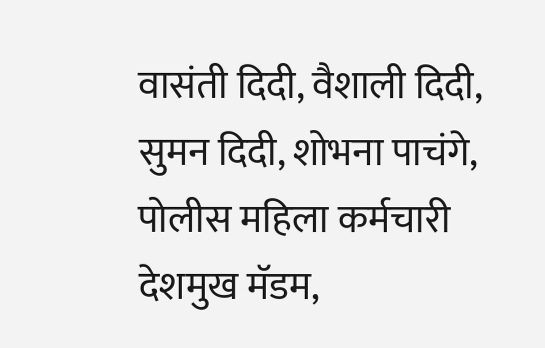वासंती दिदी, वैशाली दिदी, सुमन दिदी, शोभना पाचंगे, पोलीस महिला कर्मचारी देशमुख मॅडम,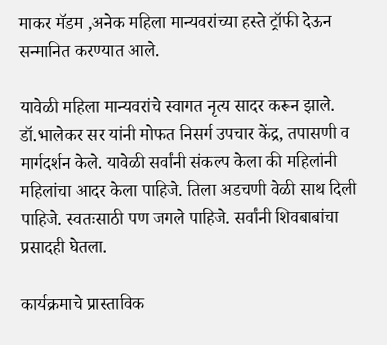माकर मॅडम ,अनेक महिला मान्यवरांच्या हस्ते ट्रॉफी देऊन सन्मानित करण्यात आले.

यावेळी महिला मान्यवरांचे स्वागत नृत्य सादर करून झाले. डॉ.भालेकर सर यांनी मोफत निसर्ग उपचार केंद्र, तपासणी व मार्गदर्शन केले. यावेळी सर्वांनी संकल्प केला की महिलांनी महिलांचा आदर केला पाहिजे. तिला अडचणी वेळी साथ दिली पाहिजे. स्वतःसाठी पण जगले पाहिजे. सर्वांनी शिवबाबांचा प्रसादही घेतला.

कार्यक्रमाचे प्रास्ताविक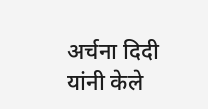अर्चना दिदी यांनी केले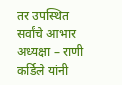तर उपस्थित सर्वांचे आभार अध्यक्षा – राणी कर्डिले यांनी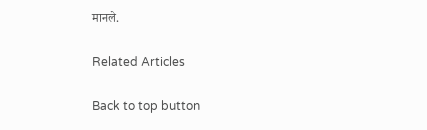मानले.

Related Articles

Back to top button